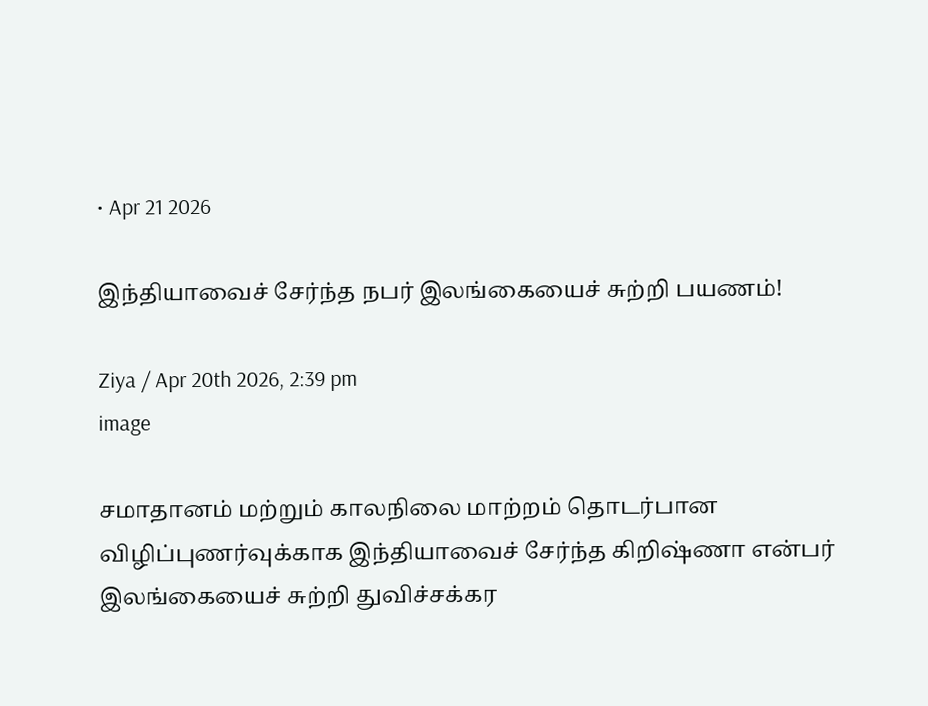• Apr 21 2026

இந்தியாவைச் சேர்ந்த நபர் இலங்கையைச் சுற்றி பயணம்!

Ziya / Apr 20th 2026, 2:39 pm
image

சமாதானம் மற்றும் காலநிலை மாற்றம் தொடர்பான விழிப்புணர்வுக்காக இந்தியாவைச் சேர்ந்த கிறிஷ்ணா என்பர் இலங்கையைச் சுற்றி துவிச்சக்கர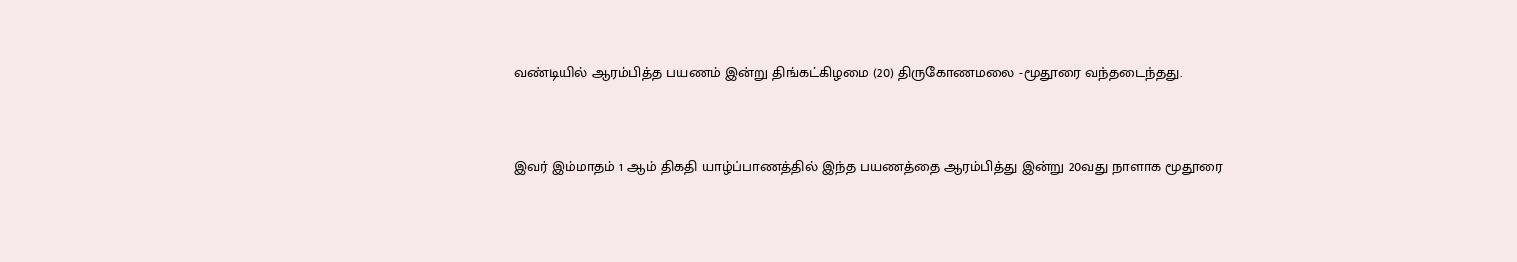வண்டியில் ஆரம்பித்த பயணம் இன்று திங்கட்கிழமை (20) திருகோணமலை -மூதூரை வந்தடைந்தது.


இவர் இம்மாதம் 1 ஆம் திகதி யாழ்ப்பாணத்தில் இந்த பயணத்தை ஆரம்பித்து இன்று 20வது நாளாக மூதூரை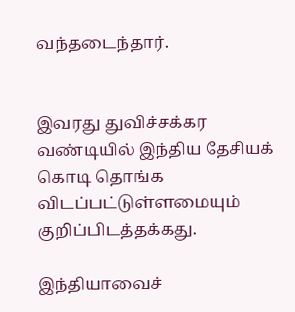வந்தடைந்தார்.


இவரது துவிச்சக்கர வண்டியில் இந்திய தேசியக் கொடி தொங்க விடப்பட்டுள்ளமையும் குறிப்பிடத்தக்கது.

இந்தியாவைச்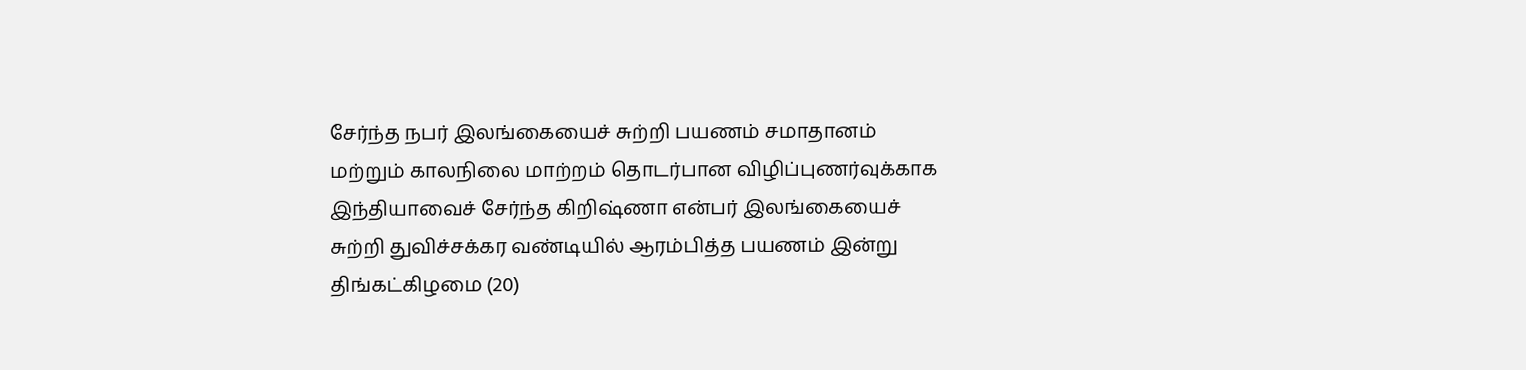சேர்ந்த நபர் இலங்கையைச் சுற்றி பயணம் சமாதானம் மற்றும் காலநிலை மாற்றம் தொடர்பான விழிப்புணர்வுக்காக இந்தியாவைச் சேர்ந்த கிறிஷ்ணா என்பர் இலங்கையைச் சுற்றி துவிச்சக்கர வண்டியில் ஆரம்பித்த பயணம் இன்று திங்கட்கிழமை (20)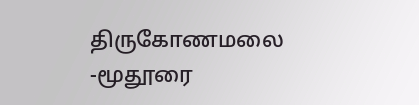திருகோணமலை -மூதூரை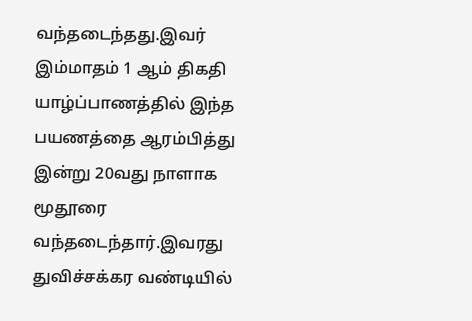வந்தடைந்தது.இவர் இம்மாதம் 1 ஆம் திகதி யாழ்ப்பாணத்தில் இந்த பயணத்தை ஆரம்பித்து இன்று 20வது நாளாக மூதூரை வந்தடைந்தார்.இவரது துவிச்சக்கர வண்டியில்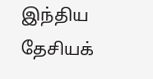இந்திய தேசியக்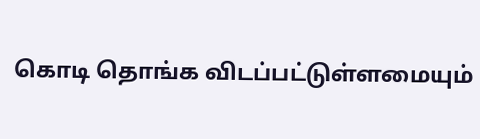கொடி தொங்க விடப்பட்டுள்ளமையும்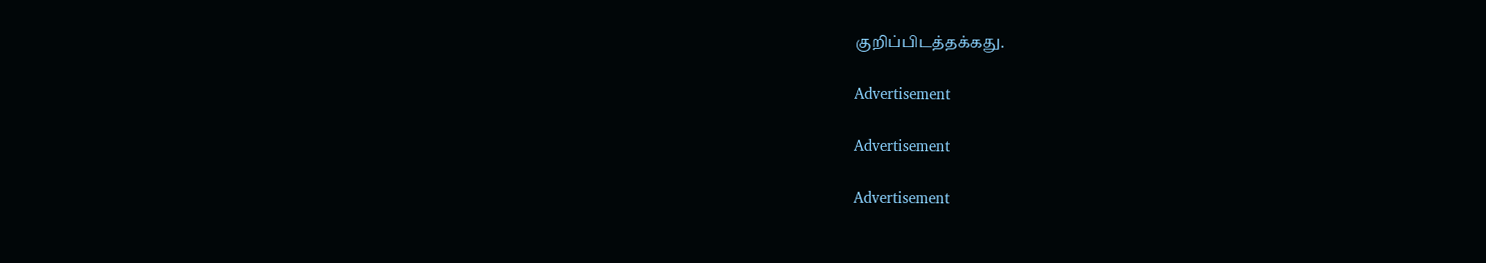குறிப்பிடத்தக்கது.

Advertisement

Advertisement

Advertisement